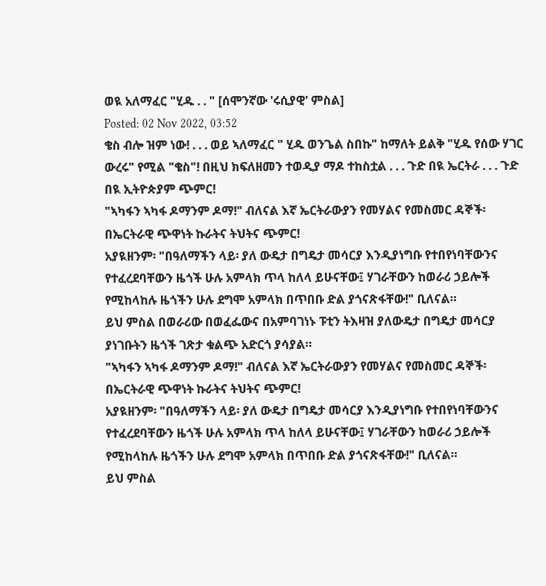ወዪ አለማፈር "ሂዱ . . " [ሰሞንኛው 'ሩሲያዊ' ምስል]
Posted: 02 Nov 2022, 03:52
ቄስ ብሎ ዝም ነው! . . . ወይ ኣለማፈር " ሂዱ ወንጌል ስበኩ" ከማለት ይልቅ "ሂዱ የሰው ሃገር ውረሩ" የሚል "ቄስ"! በዚህ ክፍለዘመን ተወዲያ ማዶ ተከስቷል . . . ጉድ በዪ ኤርትራ . . . ጉድ በዪ ኢትዮጵያም ጭምር!
"ኣካፋን ኣካፋ ዶማንም ዶማ!" ብለናል እኛ ኤርትራውያን የመሃልና የመስመር ዳኞች፡ በኤርትራዊ ጭዋነት ኩራትና ትህትና ጭምር!
አያዪዘንም፡ "በዓለማችን ላይ፡ ያለ ውዴታ በግዴታ መሳርያ እንዲያነግቡ የተበየነባቸውንና የተፈረደባቸውን ዜጎች ሁሉ አምላክ ጥላ ከለላ ይሁናቸው፤ ሃገራቸውን ከወራሪ ኃይሎች የሚከላከሉ ዜጎችን ሁሉ ደግሞ አምላክ በጥበቡ ድል ያጎናጽፋቸው!" ቢለናል።
ይህ ምስል በወራሪው በወፈፌውና በአምባገነኑ ፑቲን ትእዛዝ ያለውዴታ በግዴታ መሳርያ ያነገቡትን ዜጎች ገጽታ ቁልጭ አድርጎ ያሳያል።
"ኣካፋን ኣካፋ ዶማንም ዶማ!" ብለናል እኛ ኤርትራውያን የመሃልና የመስመር ዳኞች፡ በኤርትራዊ ጭዋነት ኩራትና ትህትና ጭምር!
አያዪዘንም፡ "በዓለማችን ላይ፡ ያለ ውዴታ በግዴታ መሳርያ እንዲያነግቡ የተበየነባቸውንና የተፈረደባቸውን ዜጎች ሁሉ አምላክ ጥላ ከለላ ይሁናቸው፤ ሃገራቸውን ከወራሪ ኃይሎች የሚከላከሉ ዜጎችን ሁሉ ደግሞ አምላክ በጥበቡ ድል ያጎናጽፋቸው!" ቢለናል።
ይህ ምስል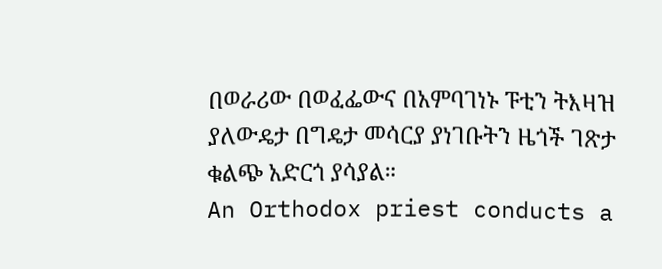በወራሪው በወፈፌውና በአምባገነኑ ፑቲን ትእዛዝ ያለውዴታ በግዴታ መሳርያ ያነገቡትን ዜጎች ገጽታ ቁልጭ አድርጎ ያሳያል።
An Orthodox priest conducts a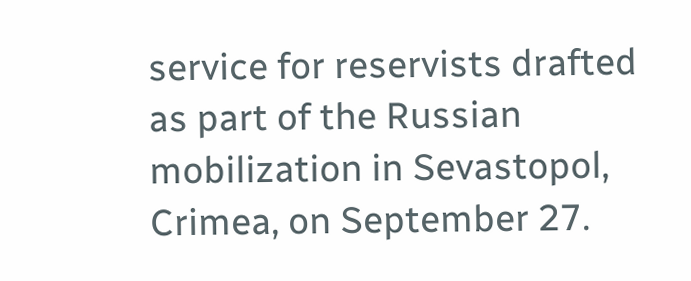service for reservists drafted as part of the Russian mobilization in Sevastopol, Crimea, on September 27.